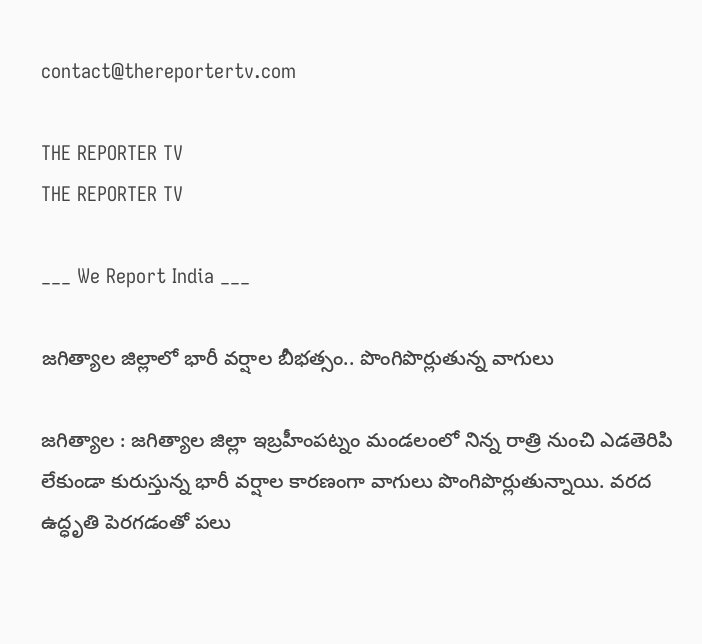contact@thereportertv.com

THE REPORTER TV
THE REPORTER TV

___ We Report India ___

జగిత్యాల జిల్లాలో భారీ వర్షాల బీభత్సం.. పొంగిపొర్లుతున్న వాగులు

జగిత్యాల : జగిత్యాల జిల్లా ఇబ్రహీంపట్నం మండలంలో నిన్న రాత్రి నుంచి ఎడతెరిపి లేకుండా కురుస్తున్న భారీ వర్షాల కారణంగా వాగులు పొంగిపొర్లుతున్నాయి. వరద ఉద్ధృతి పెరగడంతో పలు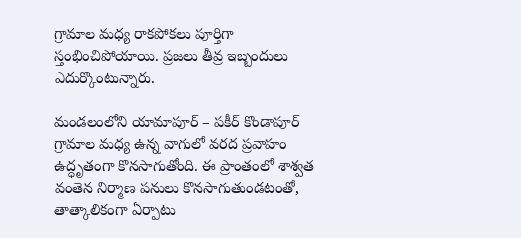గ్రామాల మధ్య రాకపోకలు పూర్తిగా స్తంభించిపోయాయి. ప్రజలు తీవ్ర ఇబ్బందులు ఎదుర్కొంటున్నారు.

మండలంలోని యామాపూర్ – పకీర్ కొండాపూర్ గ్రామాల మధ్య ఉన్న వాగులో వరద ప్రవాహం ఉద్ధృతంగా కొనసాగుతోంది. ఈ ప్రాంతంలో శాశ్వత వంతెన నిర్మాణ పనులు కొనసాగుతుండటంతో, తాత్కాలికంగా ఏర్పాటు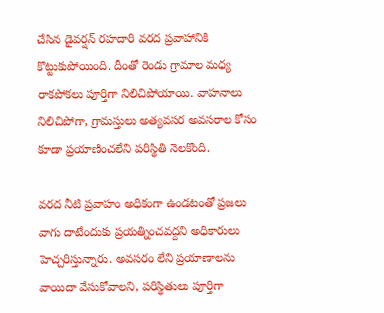చేసిన డైవర్షన్ రహదారి వరద ప్రవాహానికి కొట్టుకుపోయింది. దీంతో రెండు గ్రామాల మధ్య రాకపోకలు పూర్తిగా నిలిచిపోయాయి. వాహనాలు నిలిచిపోగా, గ్రామస్తులు అత్యవసర అవసరాల కోసం కూడా ప్రయాణించలేని పరిస్థితి నెలకొంది.

వరద నీటి ప్రవాహం అధికంగా ఉండటంతో ప్రజలు వాగు దాటేందుకు ప్రయత్నించవద్దని అధికారులు హెచ్చరిస్తున్నారు. అవసరం లేని ప్రయాణాలను వాయిదా వేసుకోవాలని, పరిస్థితులు పూర్తిగా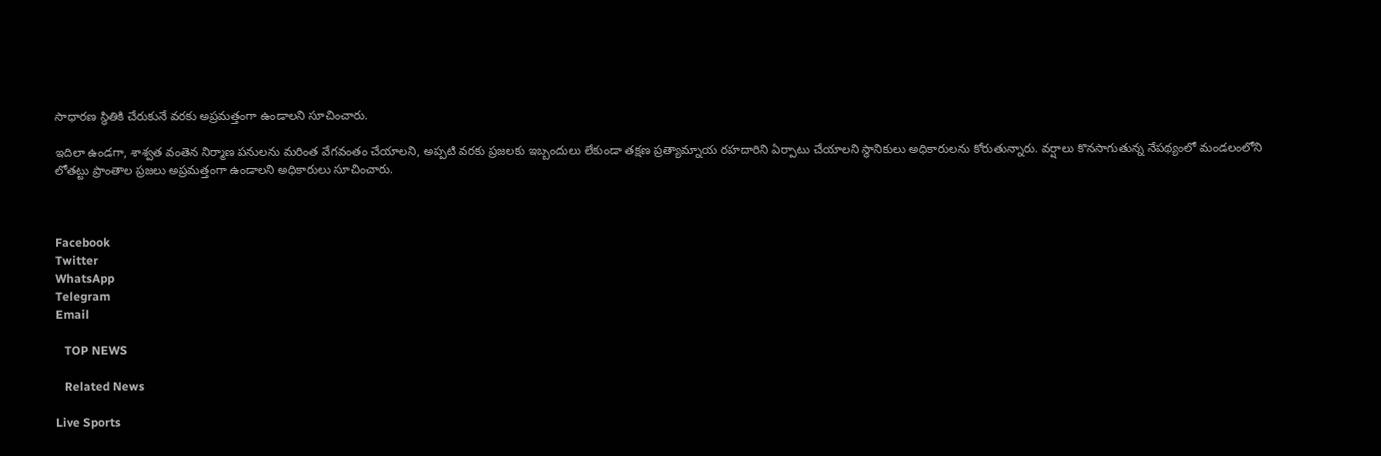సాధారణ స్థితికి చేరుకునే వరకు అప్రమత్తంగా ఉండాలని సూచించారు.

ఇదిలా ఉండగా, శాశ్వత వంతెన నిర్మాణ పనులను మరింత వేగవంతం చేయాలని, అప్పటి వరకు ప్రజలకు ఇబ్బందులు లేకుండా తక్షణ ప్రత్యామ్నాయ రహదారిని ఏర్పాటు చేయాలని స్థానికులు అధికారులను కోరుతున్నారు. వర్షాలు కొనసాగుతున్న నేపథ్యంలో మండలంలోని లోతట్టు ప్రాంతాల ప్రజలు అప్రమత్తంగా ఉండాలని అధికారులు సూచించారు.



Facebook
Twitter
WhatsApp
Telegram
Email

   TOP NEWS

   Related News

Live Sports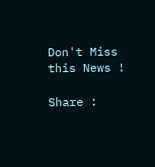Don't Miss this News !

Share :